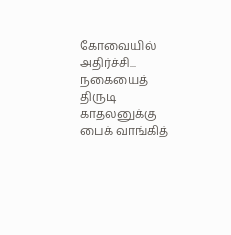கோவையில் அதிர்ச்சி... நகையைத் திருடி காதலனுக்கு பைக் வாங்கித்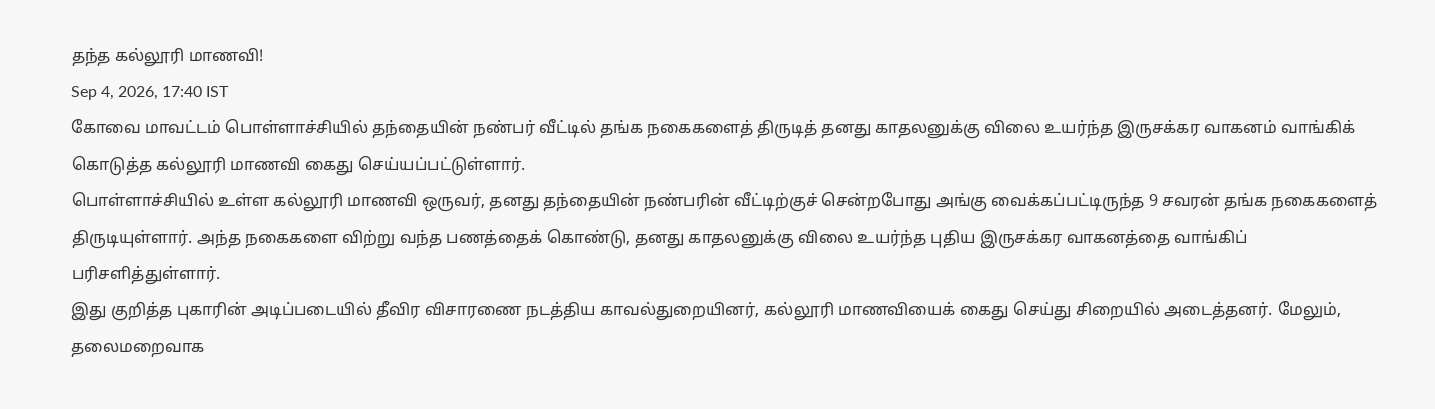தந்த கல்லூரி மாணவி!
Sep 4, 2026, 17:40 IST
கோவை மாவட்டம் பொள்ளாச்சியில் தந்தையின் நண்பர் வீட்டில் தங்க நகைகளைத் திருடித் தனது காதலனுக்கு விலை உயர்ந்த இருசக்கர வாகனம் வாங்கிக் கொடுத்த கல்லூரி மாணவி கைது செய்யப்பட்டுள்ளார்.
பொள்ளாச்சியில் உள்ள கல்லூரி மாணவி ஒருவர், தனது தந்தையின் நண்பரின் வீட்டிற்குச் சென்றபோது அங்கு வைக்கப்பட்டிருந்த 9 சவரன் தங்க நகைகளைத் திருடியுள்ளார். அந்த நகைகளை விற்று வந்த பணத்தைக் கொண்டு, தனது காதலனுக்கு விலை உயர்ந்த புதிய இருசக்கர வாகனத்தை வாங்கிப் பரிசளித்துள்ளார்.
இது குறித்த புகாரின் அடிப்படையில் தீவிர விசாரணை நடத்திய காவல்துறையினர், கல்லூரி மாணவியைக் கைது செய்து சிறையில் அடைத்தனர். மேலும், தலைமறைவாக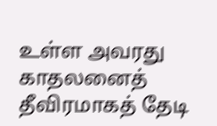உள்ள அவரது காதலனைத் தீவிரமாகத் தேடி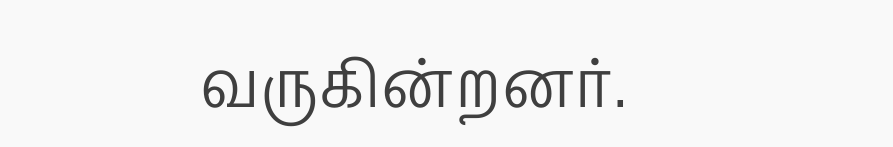வருகின்றனர்.